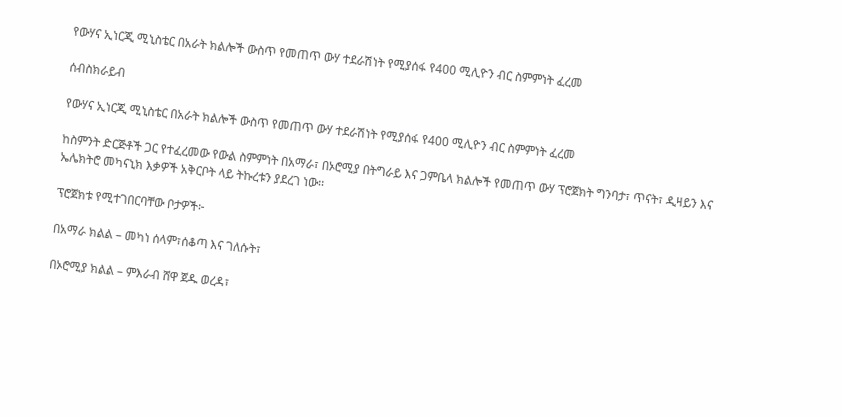የውሃና ኢነርጂ ሚኒስቴር በአራት ክልሎች ውስጥ የመጠጥ ውሃ ተደራሽነት የሚያሰፋ የ400 ሚሊዮን ብር ስምምነት ፈረመ

ሰብስክራይብ

የውሃና ኢነርጂ ሚኒስቴር በአራት ክልሎች ውስጥ የመጠጥ ውሃ ተደራሽነት የሚያሰፋ የ400 ሚሊዮን ብር ስምምነት ፈረመ

ከስምንት ድርጅቶች ጋር የተፈረመው የውል ስምምነት በአማራ፣ በኦሮሚያ በትግራይ እና ጋምቤላ ክልሎች የመጠጥ ውሃ ፕሮጀክት ግንባታ፣ ጥናት፣ ዲዛይን እና ኤሌክትሮ መካናኒክ እቃዎች አቅርቦት ላይ ትኩረቱን ያደረገ ነው፡፡

ፕሮጀክቱ የሚተገበርባቸው ቦታዎች፦

በአማራ ክልል – መካነ ሰላም፣ሰቆጣ እና ገለሱት፣

በኦሮሚያ ክልል – ምእራብ ሸዋ ጀዱ ወረዳ፣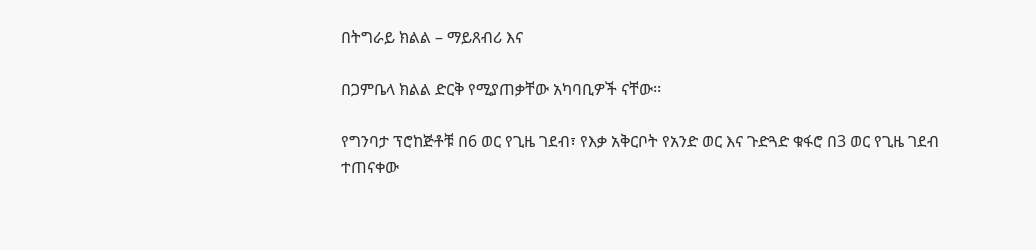በትግራይ ክልል – ማይጸብሪ እና

በጋምቤላ ክልል ድርቅ የሚያጠቃቸው አካባቢዎች ናቸው፡፡

የግንባታ ፕሮከጅቶቹ በ6 ወር የጊዜ ገደብ፣ የእቃ አቅርቦት የአንድ ወር እና ጉድጓድ ቁፋሮ በ3 ወር የጊዜ ገደብ ተጠናቀው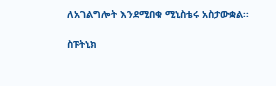ለአገልግሎት እንደሚበቁ ሚኒስቴሩ አስታውቋል፡፡

ስፑትኒክ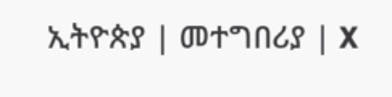ኢትዮጵያ | መተግበሪያ | X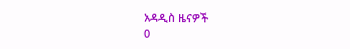አዳዲስ ዜናዎች
0